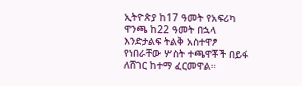ኢትዮጵያ ከ17 ዓመት የአፍሪካ ዋንጫ ከ22 ዓመት በኋላ እንድታልፍ ትልቅ አስተዋፆ የነበራቸው ሦስት ተጫዋቾች በይፋ ለሸገር ከተማ ፈርመዋል።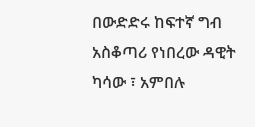በውድድሩ ከፍተኛ ግብ አስቆጣሪ የነበረው ዳዊት ካሳው ፣ አምበሉ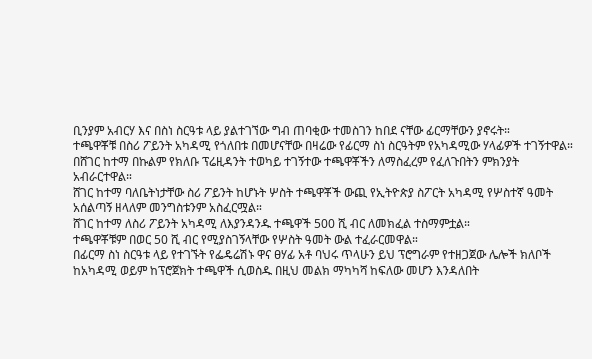ቢንያም አብርሃ እና በስነ ስርዓቱ ላይ ያልተገኘው ግብ ጠባቂው ተመስገን ከበደ ናቸው ፊርማቸውን ያኖሩት።
ተጫዋቾቹ በስሪ ፖይንት አካዳሚ የጎለበቱ በመሆናቸው በዛሬው የፊርማ ስነ ስርዓትም የአካዳሚው ሃላፊዎች ተገኝተዋል።
በሸገር ከተማ በኩልም የክለቡ ፕሬዚዳንት ተወካይ ተገኝተው ተጫዋቾችን ለማስፈረም የፈለጉበትን ምክንያት አብራርተዋል።
ሸገር ከተማ ባለቤትነታቸው ስሪ ፖይንት ከሆኑት ሦስት ተጫዋቾች ውጪ የኢትዮጵያ ስፖርት አካዳሚ የሦስተኛ ዓመት አሰልጣኝ ዘላለም መንግስቱንም አስፈርሟል።
ሸገር ከተማ ለስሪ ፖይንት አካዳሚ ለእያንዳንዱ ተጫዋች 500 ሺ ብር ለመክፈል ተስማምቷል።
ተጫዋቾቹም በወር 50 ሺ ብር የሚያስገኝላቸው የሦስት ዓመት ውል ተፈራርመዋል።
በፊርማ ስነ ስርዓቱ ላይ የተገኙት የፌዴሬሽኑ ዋና ፀሃፊ አቶ ባህሩ ጥላሁን ይህ ፕሮግራም የተዘጋጀው ሌሎች ክለቦች ከአካዳሚ ወይም ከፕሮጀክት ተጫዋች ሲወስዱ በዚህ መልክ ማካካሻ ከፍለው መሆን እንዳለበት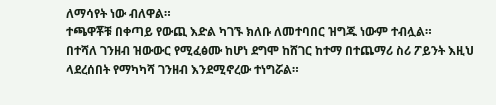ለማሳየት ነው ብለዋል።
ተጫዋቾቹ በቀጣይ የውጪ እድል ካገኙ ክለቡ ለመተባበር ዝግጁ ነውም ተብሏል።
በተሻለ ገንዘብ ዝውውር የሚፈፅሙ ከሆነ ደግሞ ከሸገር ከተማ በተጨማሪ ስሪ ፖይንት እዚህ ላደረሰበት የማካካሻ ገንዘብ እንደሚኖረው ተነግሯል።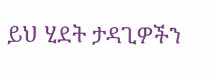ይህ ሂደት ታዳጊዎችን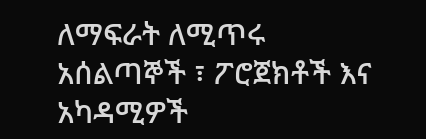ለማፍራት ለሚጥሩ አሰልጣኞች ፣ ፖሮጀክቶች እና አካዳሚዎች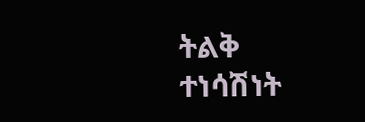ትልቅ ተነሳሽነት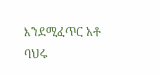እንደሚፈጥር አቶ ባህሩ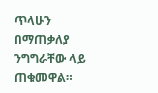ጥላሁን በማጠቃለያ ንግግራቸው ላይ ጠቁመዋል።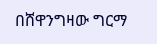በሸዋንግዛው ግርማ